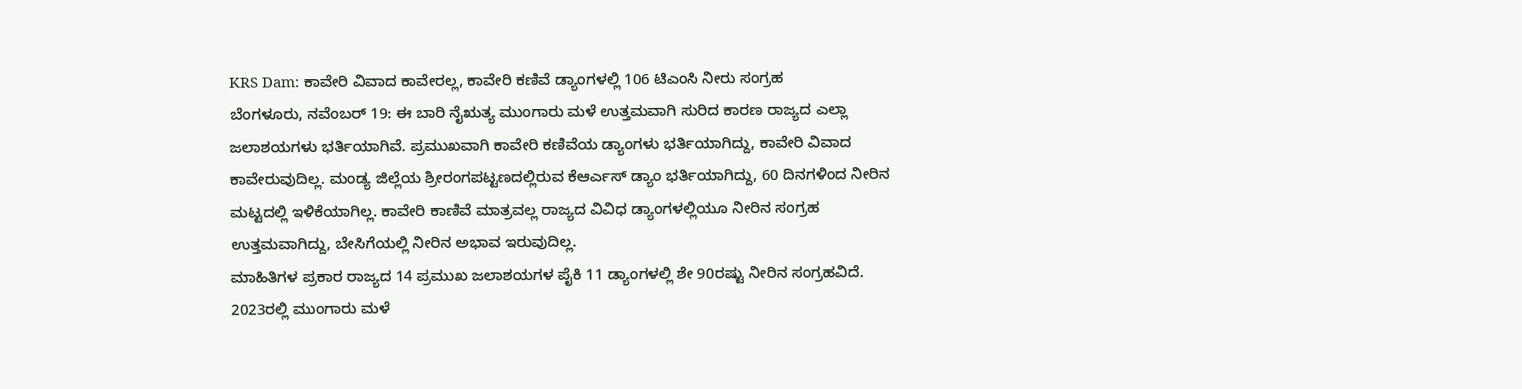KRS Dam: ಕಾವೇರಿ ವಿವಾದ ಕಾವೇರಲ್ಲ, ಕಾವೇರಿ ಕಣಿವೆ ಡ್ಯಾಂಗಳಲ್ಲಿ 106 ಟಿಎಂಸಿ ನೀರು ಸಂಗ್ರಹ
ಬೆಂಗಳೂರು, ನವೆಂಬರ್ 19: ಈ ಬಾರಿ ನೈಋತ್ಯ ಮುಂಗಾರು ಮಳೆ ಉತ್ತಮವಾಗಿ ಸುರಿದ ಕಾರಣ ರಾಜ್ಯದ ಎಲ್ಲಾ ಜಲಾಶಯಗಳು ಭರ್ತಿಯಾಗಿವೆ. ಪ್ರಮುಖವಾಗಿ ಕಾವೇರಿ ಕಣಿವೆಯ ಡ್ಯಾಂಗಳು ಭರ್ತಿಯಾಗಿದ್ದು, ಕಾವೇರಿ ವಿವಾದ ಕಾವೇರುವುದಿಲ್ಲ. ಮಂಡ್ಯ ಜಿಲ್ಲೆಯ ಶ್ರೀರಂಗಪಟ್ಟಣದಲ್ಲಿರುವ ಕೆಆರ್ಎಸ್ ಡ್ಯಾಂ ಭರ್ತಿಯಾಗಿದ್ದು, 60 ದಿನಗಳಿಂದ ನೀರಿನ ಮಟ್ಟದಲ್ಲಿ ಇಳಿಕೆಯಾಗಿಲ್ಲ. ಕಾವೇರಿ ಕಾಣಿವೆ ಮಾತ್ರವಲ್ಲ ರಾಜ್ಯದ ವಿವಿಧ ಡ್ಯಾಂಗಳಲ್ಲಿಯೂ ನೀರಿನ ಸಂಗ್ರಹ ಉತ್ತಮವಾಗಿದ್ದು, ಬೇಸಿಗೆಯಲ್ಲಿ ನೀರಿನ ಅಭಾವ ಇರುವುದಿಲ್ಲ.
ಮಾಹಿತಿಗಳ ಪ್ರಕಾರ ರಾಜ್ಯದ 14 ಪ್ರಮುಖ ಜಲಾಶಯಗಳ ಪೈಕಿ 11 ಡ್ಯಾಂಗಳಲ್ಲಿ ಶೇ 90ರಷ್ಟು ನೀರಿನ ಸಂಗ್ರಹವಿದೆ. 2023ರಲ್ಲಿ ಮುಂಗಾರು ಮಳೆ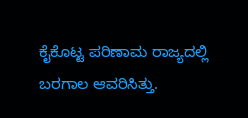ಕೈಕೊಟ್ಟ ಪರಿಣಾಮ ರಾಜ್ಯದಲ್ಲಿ ಬರಗಾಲ ಆವರಿಸಿತ್ತು.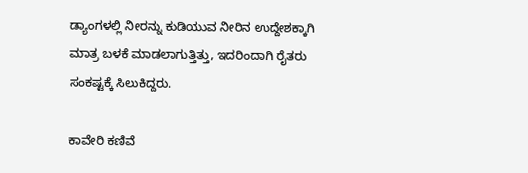ಡ್ಯಾಂಗಳಲ್ಲಿ ನೀರನ್ನು ಕುಡಿಯುವ ನೀರಿನ ಉದ್ದೇಶಕ್ಕಾಗಿ ಮಾತ್ರ ಬಳಕೆ ಮಾಡಲಾಗುತ್ತಿತ್ತು, ಇದರಿಂದಾಗಿ ರೈತರು ಸಂಕಷ್ಟಕ್ಕೆ ಸಿಲುಕಿದ್ದರು.

ಕಾವೇರಿ ಕಣಿವೆ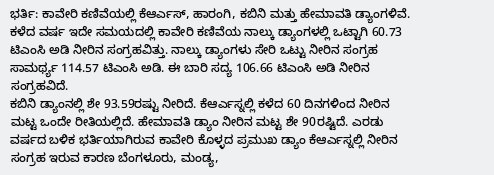ಭರ್ತಿ: ಕಾವೇರಿ ಕಣಿವೆಯಲ್ಲಿ ಕೆಆರ್ಎಸ್, ಹಾರಂಗಿ, ಕಬಿನಿ ಮತ್ತು ಹೇಮಾವತಿ ಡ್ಯಾಂಗಳಿವೆ. ಕಳೆದ ವರ್ಷ ಇದೇ ಸಮಯದಲ್ಲಿ ಕಾವೇರಿ ಕಣಿವೆಯ ನಾಲ್ಕು ಡ್ಯಾಂಗಳಲ್ಲಿ ಒಟ್ಟಾಗಿ 60.73 ಟಿಎಂಸಿ ಅಡಿ ನೀರಿನ ಸಂಗ್ರಹವಿತ್ತು. ನಾಲ್ಕು ಡ್ಯಾಂಗಳು ಸೇರಿ ಒಟ್ಟು ನೀರಿನ ಸಂಗ್ರಹ ಸಾಮರ್ಥ್ಯ 114.57 ಟಿಎಂಸಿ ಅಡಿ. ಈ ಬಾರಿ ಸದ್ಯ 106.66 ಟಿಎಂಸಿ ಅಡಿ ನೀರಿನ ಸಂಗ್ರಹವಿದೆ.
ಕಬಿನಿ ಡ್ಯಾಂನಲ್ಲಿ ಶೇ 93.59ರಷ್ಟು ನೀರಿದೆ. ಕೆಆರ್ಎಸ್ನಲ್ಲಿ ಕಳೆದ 60 ದಿನಗಳಿಂದ ನೀರಿನ ಮಟ್ಟ ಒಂದೇ ರೀತಿಯಲ್ಲಿದೆ. ಹೇಮಾವತಿ ಡ್ಯಾಂ ನೀರಿನ ಮಟ್ಟ ಶೇ 90ರಷ್ಟಿದೆ. ಎರಡು ವರ್ಷದ ಬಳಿಕ ಭರ್ತಿಯಾಗಿರುವ ಕಾವೇರಿ ಕೊಳ್ಳದ ಪ್ರಮುಖ ಡ್ಯಾಂ ಕೆಆರ್ಎಸ್ನಲ್ಲಿ ನೀರಿನ ಸಂಗ್ರಹ ಇರುವ ಕಾರಣ ಬೆಂಗಳೂರು, ಮಂಡ್ಯ,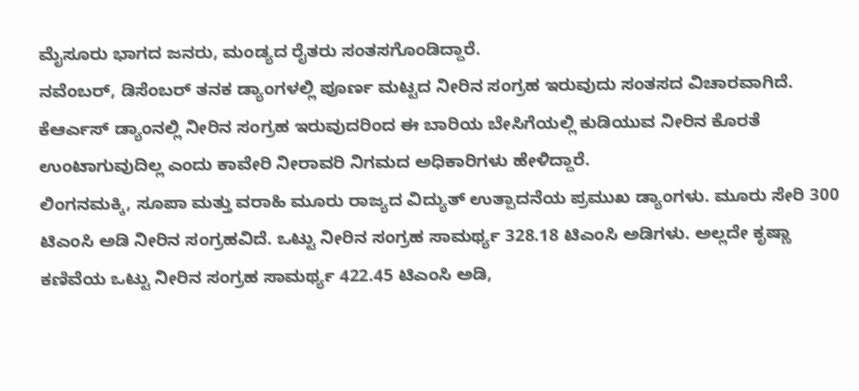ಮೈಸೂರು ಭಾಗದ ಜನರು, ಮಂಡ್ಯದ ರೈತರು ಸಂತಸಗೊಂಡಿದ್ದಾರೆ.
ನವೆಂಬರ್, ಡಿಸೆಂಬರ್ ತನಕ ಡ್ಯಾಂಗಳಲ್ಲಿ ಪೂರ್ಣ ಮಟ್ಟದ ನೀರಿನ ಸಂಗ್ರಹ ಇರುವುದು ಸಂತಸದ ವಿಚಾರವಾಗಿದೆ. ಕೆಆರ್ಎಸ್ ಡ್ಯಾಂನಲ್ಲಿ ನೀರಿನ ಸಂಗ್ರಹ ಇರುವುದರಿಂದ ಈ ಬಾರಿಯ ಬೇಸಿಗೆಯಲ್ಲಿ ಕುಡಿಯುವ ನೀರಿನ ಕೊರತೆ ಉಂಟಾಗುವುದಿಲ್ಲ ಎಂದು ಕಾವೇರಿ ನೀರಾವರಿ ನಿಗಮದ ಅಧಿಕಾರಿಗಳು ಹೇಳಿದ್ದಾರೆ.
ಲಿಂಗನಮಕ್ಕಿ, ಸೂಪಾ ಮತ್ತು ವರಾಹಿ ಮೂರು ರಾಜ್ಯದ ವಿದ್ಯುತ್ ಉತ್ಪಾದನೆಯ ಪ್ರಮುಖ ಡ್ಯಾಂಗಳು. ಮೂರು ಸೇರಿ 300 ಟಿಎಂಸಿ ಅಡಿ ನೀರಿನ ಸಂಗ್ರಹವಿದೆ. ಒಟ್ಟು ನೀರಿನ ಸಂಗ್ರಹ ಸಾಮರ್ಥ್ಯ 328.18 ಟಿಎಂಸಿ ಅಡಿಗಳು. ಅಲ್ಲದೇ ಕೃಷ್ಣಾ ಕಣಿವೆಯ ಒಟ್ಟು ನೀರಿನ ಸಂಗ್ರಹ ಸಾಮರ್ಥ್ಯ 422.45 ಟಿಎಂಸಿ ಅಡಿ,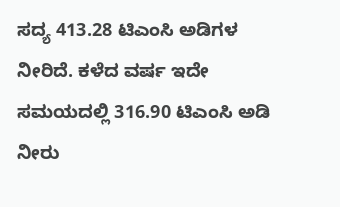ಸದ್ಯ 413.28 ಟಿಎಂಸಿ ಅಡಿಗಳ ನೀರಿದೆ. ಕಳೆದ ವರ್ಷ ಇದೇ ಸಮಯದಲ್ಲಿ 316.90 ಟಿಎಂಸಿ ಅಡಿ ನೀರು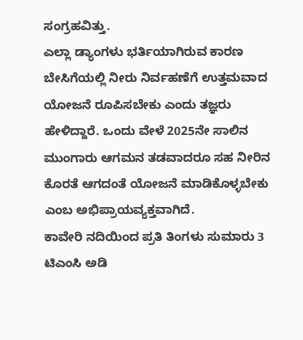ಸಂಗ್ರಹವಿತ್ತು.
ಎಲ್ಲಾ ಡ್ಯಾಂಗಳು ಭರ್ತಿಯಾಗಿರುವ ಕಾರಣ ಬೇಸಿಗೆಯಲ್ಲಿ ನೀರು ನಿರ್ವಹಣೆಗೆ ಉತ್ತಮವಾದ ಯೋಜನೆ ರೂಪಿಸಬೇಕು ಎಂದು ತಜ್ಞರು ಹೇಳಿದ್ದಾರೆ. ಒಂದು ವೇಳೆ 2025ನೇ ಸಾಲಿನ ಮುಂಗಾರು ಆಗಮನ ತಡವಾದರೂ ಸಹ ನೀರಿನ ಕೊರತೆ ಆಗದಂತೆ ಯೋಜನೆ ಮಾಡಿಕೊಳ್ಳಬೇಕು ಎಂಬ ಅಭಿಪ್ರಾಯವ್ಯಕ್ತವಾಗಿದೆ.
ಕಾವೇರಿ ನದಿಯಿಂದ ಪ್ರತಿ ತಿಂಗಳು ಸುಮಾರು 3 ಟಿಎಂಸಿ ಅಡಿ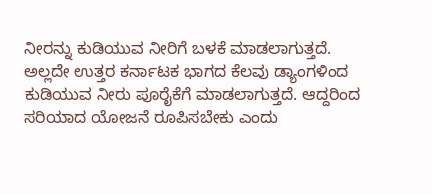ನೀರನ್ನು ಕುಡಿಯುವ ನೀರಿಗೆ ಬಳಕೆ ಮಾಡಲಾಗುತ್ತದೆ. ಅಲ್ಲದೇ ಉತ್ತರ ಕರ್ನಾಟಕ ಭಾಗದ ಕೆಲವು ಡ್ಯಾಂಗಳಿಂದ ಕುಡಿಯುವ ನೀರು ಪೂರೈಕೆಗೆ ಮಾಡಲಾಗುತ್ತದೆ. ಆದ್ದರಿಂದ ಸರಿಯಾದ ಯೋಜನೆ ರೂಪಿಸಬೇಕು ಎಂದು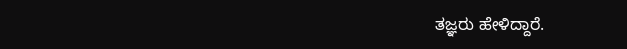ತಜ್ಞರು ಹೇಳಿದ್ದಾರೆ.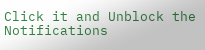Click it and Unblock the Notifications